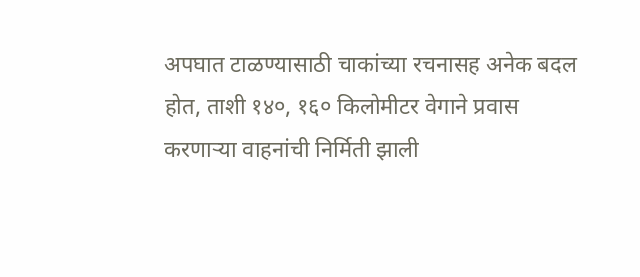अपघात टाळण्यासाठी चाकांच्या रचनासह अनेक बदल होत, ताशी १४०, १६० किलोमीटर वेगाने प्रवास करणाऱ्या वाहनांची निर्मिती झाली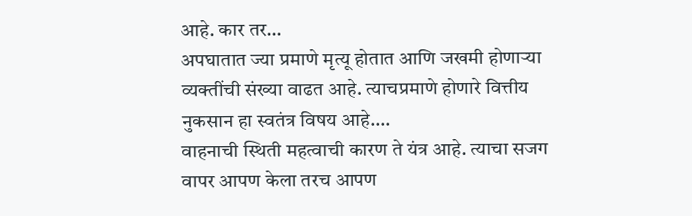आहे. कार तर…
अपघातात ज्या प्रमाणे मृत्यू होतात आणि जखमी होणाऱ्या व्यक्तींची संख्या वाढत आहे. त्याचप्रमाणे होणारे वित्तीय नुकसान हा स्वतंत्र विषय आहे.…
वाहनाची स्थिती महत्वाची कारण ते यंत्र आहे. त्याचा सजग वापर आपण केला तरच आपण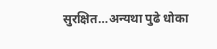सुरक्षित…अन्यथा पुढे धोका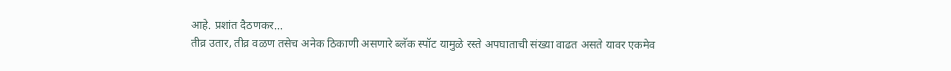आहे. प्रशांत दैठणकर…
तीव्र उतार, तीव्र वळण तसेच अनेक ठिकाणी असणारे ब्लॅक स्पॉट यामुळे रस्ते अपघाताची संख्या वाढत असते यावर एकमेव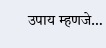उपाय म्हणजे…